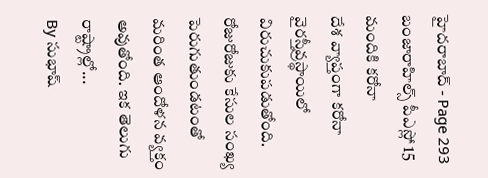హైదరాబాద్ - Page 293
బంజారాహిల్స్ పీఎస్లో 15 మందికి కరోనా
దేశ వ్యాప్తంగా కరోనా వైరస్తీవ్రస్థాయిలో విరుచుకుపడుతోంది. రోజురోజుకు కేసుల సంఖ్య పెరుగుతుండటంతో మరింత ఆందోళన వ్యక్తం అవుతోంది. ఇక తెలుగు రాష్ట్రాల్లో...
By సుభాష్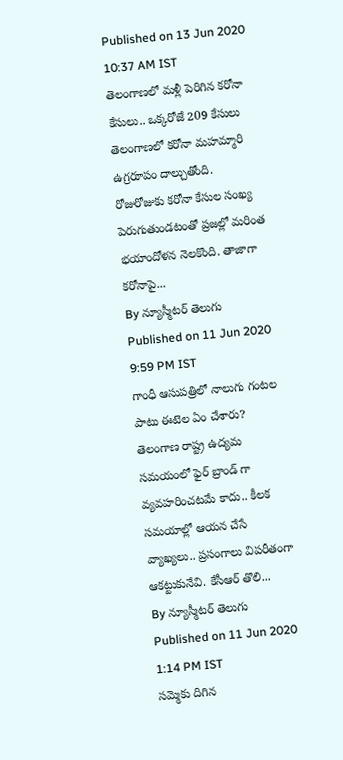Published on 13 Jun 2020 10:37 AM IST
తెలంగాణలో మళ్లీ పెరిగిన కరోనా కేసులు.. ఒక్కరోజే 209 కేసులు
తెలంగాణలో కరోనా మహమ్మారి ఉగ్రరూపం దాల్చుతోంది. రోజురోజుకు కరోనా కేసుల సంఖ్య పెరుగుతుండటంతో ప్రజల్లో మరింత భయాందోళన నెలకొంది. తాజాగా కరోనాపై...
By న్యూస్మీటర్ తెలుగు Published on 11 Jun 2020 9:59 PM IST
గాంధీ ఆసుపత్రిలో నాలుగు గంటల పాటు ఈటెల ఏం చేశారు?
తెలంగాణ రాష్ట్ర ఉద్యమ సమయంలో ఫైర్ బ్రాండ్ గా వ్యవహరించటమే కాదు.. కీలక సమయాల్లో ఆయన చేసే వ్యాఖ్యలు.. ప్రసంగాలు విపరీతంగా ఆకట్టుకునేవి. కేసీఆర్ తొలి...
By న్యూస్మీటర్ తెలుగు Published on 11 Jun 2020 1:14 PM IST
సమ్మెకు దిగిన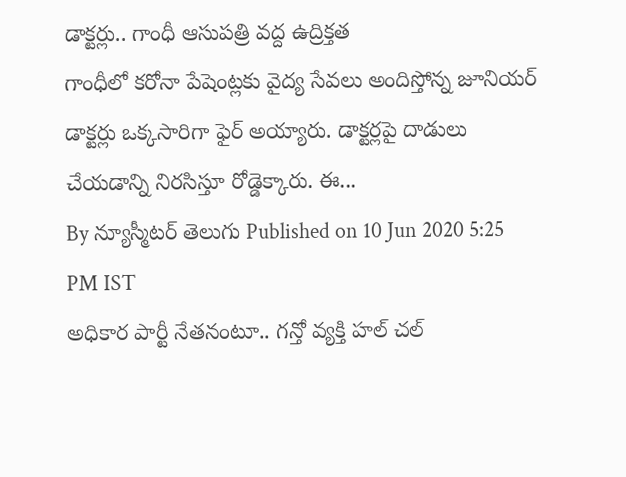డాక్టర్లు.. గాంధీ ఆసుపత్రి వద్ద ఉద్రిక్తత
గాంధీలో కరోనా పేషెంట్లకు వైద్య సేవలు అందిస్తోన్న జూనియర్ డాక్టర్లు ఒక్కసారిగా ఫైర్ అయ్యారు. డాక్టర్లపై దాడులు చేయడాన్ని నిరసిస్తూ రోడ్డెక్కారు. ఈ...
By న్యూస్మీటర్ తెలుగు Published on 10 Jun 2020 5:25 PM IST
అధికార పార్టీ నేతనంటూ.. గన్తో వ్యక్తి హల్ చల్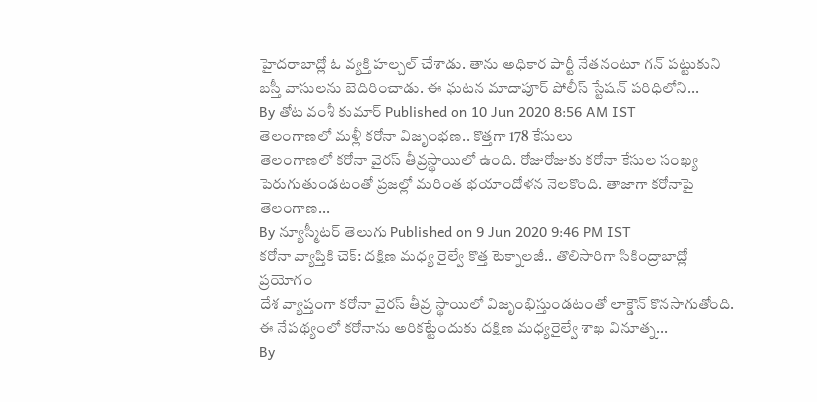హైదరాబాద్లో ఓ వ్యక్తి హల్చల్ చేశాడు. తాను అధికార పార్టీ నేతనంటూ గన్ పట్టుకుని బస్తీ వాసులను బెదిరించాడు. ఈ ఘటన మాదాపూర్ పోలీస్ స్టేషన్ పరిధిలోని...
By తోట వంశీ కుమార్ Published on 10 Jun 2020 8:56 AM IST
తెలంగాణలో మళ్లీ కరోనా విజృంభణ.. కొత్తగా 178 కేసులు
తెలంగాణలో కరోనా వైరస్ తీవ్రస్థాయిలో ఉంది. రోజురోజుకు కరోనా కేసుల సంఖ్య పెరుగుతుండటంతో ప్రజల్లో మరింత భయాందోళన నెలకొంది. తాజాగా కరోనాపై తెలంగాణ...
By న్యూస్మీటర్ తెలుగు Published on 9 Jun 2020 9:46 PM IST
కరోనా వ్యాప్తికి చెక్: దక్షిణ మధ్య రైల్వే కొత్త టెక్నాలజీ.. తొలిసారిగా సికింద్రాబాద్లో ప్రయోగం
దేశ వ్యాప్తంగా కరోనా వైరస్ తీవ్ర స్థాయిలో విజృంభిస్తుండటంతో లాక్డౌన్ కొనసాగుతోంది. ఈ నేపథ్యంలో కరోనాను అరికట్టేందుకు దక్షిణ మధ్యరైల్వే శాఖ వినూత్న...
By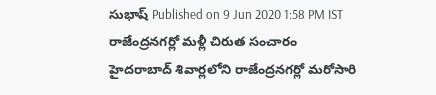సుభాష్ Published on 9 Jun 2020 1:58 PM IST
రాజేంద్రనగర్లో మళ్లీ చిరుత సంచారం
హైదరాబాద్ శివార్లలోని రాజేంద్రనగర్లో మరోసారి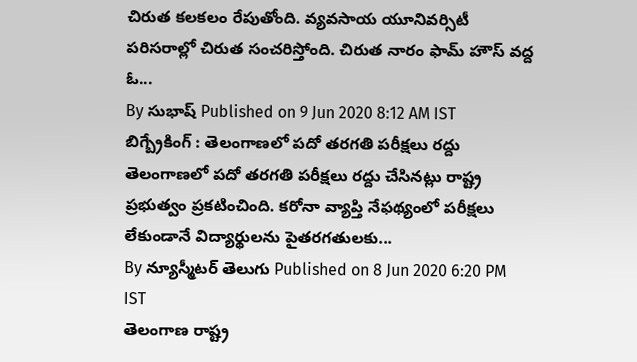చిరుత కలకలం రేపుతోంది. వ్యవసాయ యూనివర్సిటీ పరిసరాల్లో చిరుత సంచరిస్తోంది. చిరుత నారం ఫామ్ హౌస్ వద్ద ఓ...
By సుభాష్ Published on 9 Jun 2020 8:12 AM IST
బిగ్బ్రేకింగ్ : తెలంగాణలో పదో తరగతి పరీక్షలు రద్దు
తెలంగాణలో పదో తరగతి పరీక్షలు రద్దు చేసినట్లు రాష్ట్ర ప్రభుత్వం ప్రకటించింది. కరోనా వ్యాప్తి నేఫథ్యంలో పరీక్షలు లేకుండానే విద్యార్థులను పైతరగతులకు...
By న్యూస్మీటర్ తెలుగు Published on 8 Jun 2020 6:20 PM IST
తెలంగాణ రాష్ట్ర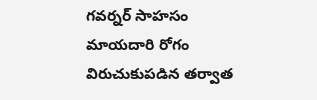గవర్నర్ సాహసం
మాయదారి రోగం విరుచుకుపడిన తర్వాత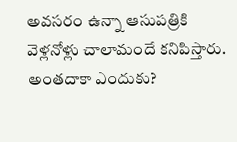అవసరం ఉన్నా ఆసుపత్రికి వెళ్లనోళ్లు చాలామందే కనిపిస్తారు. అంతదాకా ఎందుకు?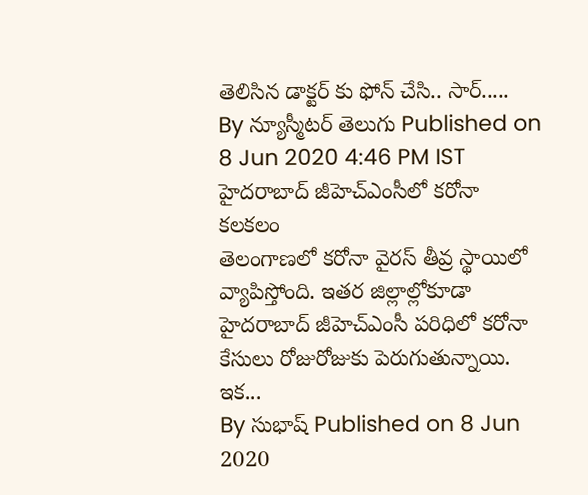తెలిసిన డాక్టర్ కు ఫోన్ చేసి.. సార్.....
By న్యూస్మీటర్ తెలుగు Published on 8 Jun 2020 4:46 PM IST
హైదరాబాద్ జీహెచ్ఎంసీలో కరోనా కలకలం
తెలంగాణలో కరోనా వైరస్ తీవ్ర స్థాయిలో వ్యాపిస్తోంది. ఇతర జిల్లాల్లోకూడా హైదరాబాద్ జీహెచ్ఎంసీ పరిధిలో కరోనా కేసులు రోజురోజుకు పెరుగుతున్నాయి. ఇక...
By సుభాష్ Published on 8 Jun 2020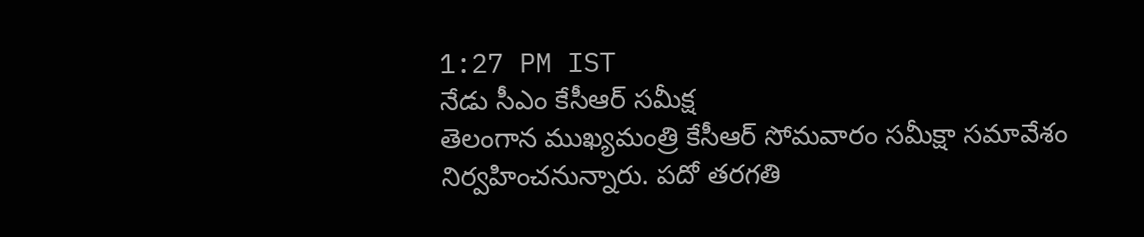1:27 PM IST
నేడు సీఎం కేసీఆర్ సమీక్ష
తెలంగాన ముఖ్యమంత్రి కేసీఆర్ సోమవారం సమీక్షా సమావేశం నిర్వహించనున్నారు. పదో తరగతి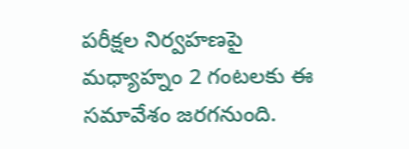పరీక్షల నిర్వహణపై మధ్యాహ్నం 2 గంటలకు ఈ సమావేశం జరగనుంది.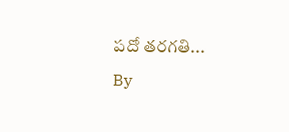పదో తరగతి...
By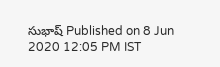సుభాష్ Published on 8 Jun 2020 12:05 PM IST